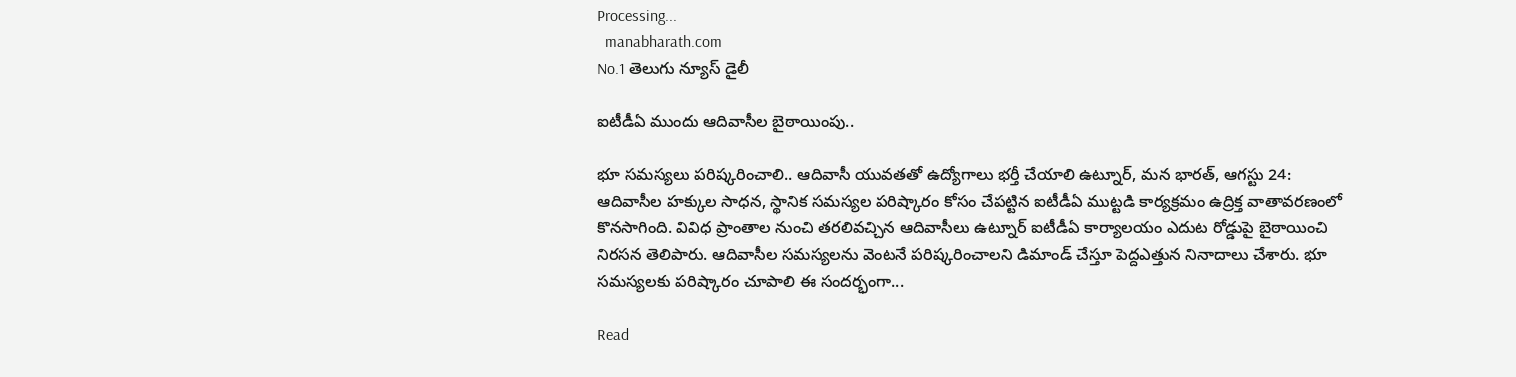Processing...
  manabharath.com
No.1 తెలుగు న్యూస్ డైలీ

ఐటీడీఏ ముందు ఆదివాసీల బైఠాయింపు..

భూ సమస్యలు పరిష్కరించాలి.. ఆదివాసీ యువతతో ఉద్యోగాలు భర్తీ చేయాలి ఉట్నూర్, మన భారత్, ఆగస్టు 24: ఆదివాసీల హక్కుల సాధన, స్థానిక సమస్యల పరిష్కారం కోసం చేపట్టిన ఐటీడీఏ ముట్టడి కార్యక్రమం ఉద్రిక్త వాతావరణంలో కొనసాగింది. వివిధ ప్రాంతాల నుంచి తరలివచ్చిన ఆదివాసీలు ఉట్నూర్ ఐటీడీఏ కార్యాలయం ఎదుట రోడ్డుపై బైఠాయించి నిరసన తెలిపారు. ఆదివాసీల సమస్యలను వెంటనే పరిష్కరించాలని డిమాండ్ చేస్తూ పెద్దఎత్తున నినాదాలు చేశారు. భూ సమస్యలకు పరిష్కారం చూపాలి ఈ సందర్భంగా...

Read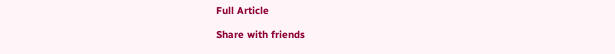Full Article

Share with friends